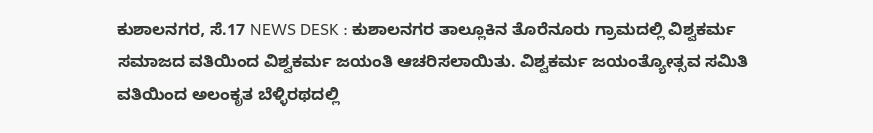ಕುಶಾಲನಗರ, ಸೆ.17 NEWS DESK : ಕುಶಾಲನಗರ ತಾಲ್ಲೂಕಿನ ತೊರೆನೂರು ಗ್ರಾಮದಲ್ಲಿ ವಿಶ್ವಕರ್ಮ ಸಮಾಜದ ವತಿಯಿಂದ ವಿಶ್ವಕರ್ಮ ಜಯಂತಿ ಆಚರಿಸಲಾಯಿತು. ವಿಶ್ವಕರ್ಮ ಜಯಂತ್ಯೋತ್ಸವ ಸಮಿತಿ ವತಿಯಿಂದ ಅಲಂಕೃತ ಬೆಳ್ಳಿರಥದಲ್ಲಿ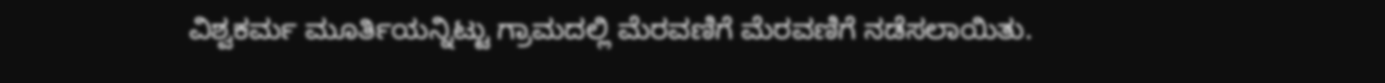ವಿಶ್ವಕರ್ಮ ಮೂರ್ತಿಯನ್ನಿಟ್ಟು ಗ್ರಾಮದಲ್ಲಿ ಮೆರವಣಿಗೆ ಮೆರವಣಿಗೆ ನಡೆಸಲಾಯಿತು.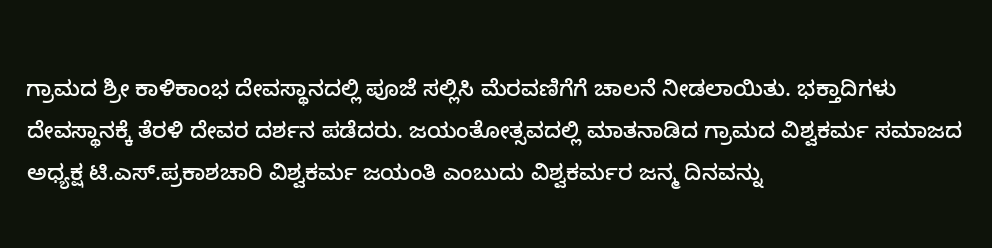ಗ್ರಾಮದ ಶ್ರೀ ಕಾಳಿಕಾಂಭ ದೇವಸ್ಥಾನದಲ್ಲಿ ಪೂಜೆ ಸಲ್ಲಿಸಿ ಮೆರವಣಿಗೆಗೆ ಚಾಲನೆ ನೀಡಲಾಯಿತು. ಭಕ್ತಾದಿಗಳು ದೇವಸ್ಥಾನಕ್ಕೆ ತೆರಳಿ ದೇವರ ದರ್ಶನ ಪಡೆದರು. ಜಯಂತೋತ್ಸವದಲ್ಲಿ ಮಾತನಾಡಿದ ಗ್ರಾಮದ ವಿಶ್ವಕರ್ಮ ಸಮಾಜದ ಅಧ್ಯಕ್ಷ ಟಿ.ಎಸ್.ಪ್ರಕಾಶಚಾರಿ ವಿಶ್ವಕರ್ಮ ಜಯಂತಿ ಎಂಬುದು ವಿಶ್ವಕರ್ಮರ ಜನ್ಮ ದಿನವನ್ನು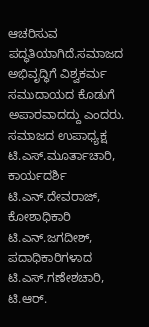ಆಚರಿಸುವ ಪದ್ಧತಿಯಾಗಿದೆ.ಸಮಾಜದ ಅಭಿವೃದ್ಧಿಗೆ ವಿಶ್ವಕರ್ಮ ಸಮುದಾಯದ ಕೊಡುಗೆ ಅಪಾರವಾದದ್ದು ಎಂದರು. ಸಮಾಜದ ಉಪಾಧ್ಯಕ್ಷ ಟಿ.ಎಸ್.ಮೂರ್ತಾಚಾರಿ, ಕಾರ್ಯದರ್ಶಿ ಟಿ.ಎನ್.ದೇವರಾಜ್, ಕೋಶಾಧಿಕಾರಿ ಟಿ.ಎನ್.ಜಗದೀಶ್, ಪದಾಧಿಕಾರಿಗಳಾದ ಟಿ.ಎಸ್.ಗಣೇಶಚಾರಿ, ಟಿ.ಆರ್.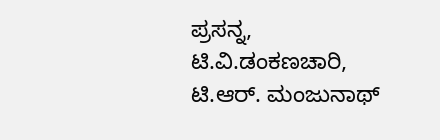ಪ್ರಸನ್ನ, ಟಿ.ವಿ.ಡಂಕಣಚಾರಿ, ಟಿ.ಆರ್. ಮಂಜುನಾಥ್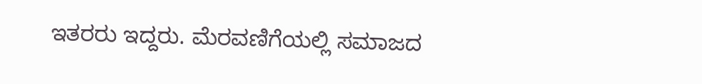ಇತರರು ಇದ್ದರು. ಮೆರವಣಿಗೆಯಲ್ಲಿ ಸಮಾಜದ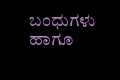ಬಂಧುಗಳು ಹಾಗೂ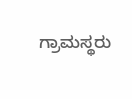ಗ್ರಾಮಸ್ಥರು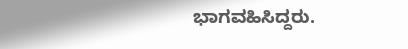ಭಾಗವಹಿಸಿದ್ದರು.